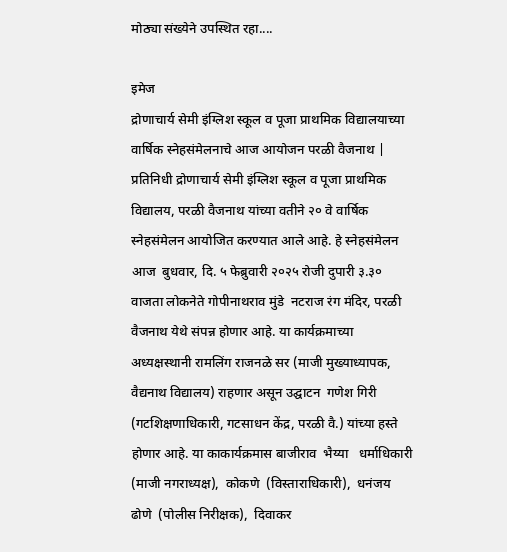मोठ्या संख्येने उपस्थित रहा....

इमेज
द्रोणाचार्य सेमी इंग्लिश स्कूल व पूजा प्राथमिक विद्यालयाच्या वार्षिक स्नेहसंमेलनाचे आज आयोजन परळी वैजनाथ | प्रतिनिधी द्रोणाचार्य सेमी इंग्लिश स्कूल व पूजा प्राथमिक विद्यालय, परळी वैजनाथ यांच्या वतीने २० वे वार्षिक स्नेहसंमेलन आयोजित करण्यात आले आहे. हे स्नेहसंमेलन आज  बुधवार, दि. ५ फेब्रुवारी २०२५ रोजी दुपारी ३.३० वाजता लोकनेते गोपीनाथराव मुंडे  नटराज रंग मंदिर, परळी वैजनाथ येथे संपन्न होणार आहे. या कार्यक्रमाच्या अध्यक्षस्थानी रामलिंग राजनळे सर (माजी मुख्याध्यापक, वैद्यनाथ विद्यालय) राहणार असून उद्घाटन  गणेश गिरी (गटशिक्षणाधिकारी, गटसाधन केंद्र, परळी वै.) यांच्या हस्ते होणार आहे. या काकार्यक्रमास बाजीराव  भैय्या   धर्माधिकारी (माजी नगराध्यक्ष),  कोकणे  (विस्ताराधिकारी),  धनंजय ढोणे  (पोलीस निरीक्षक),  दिवाकर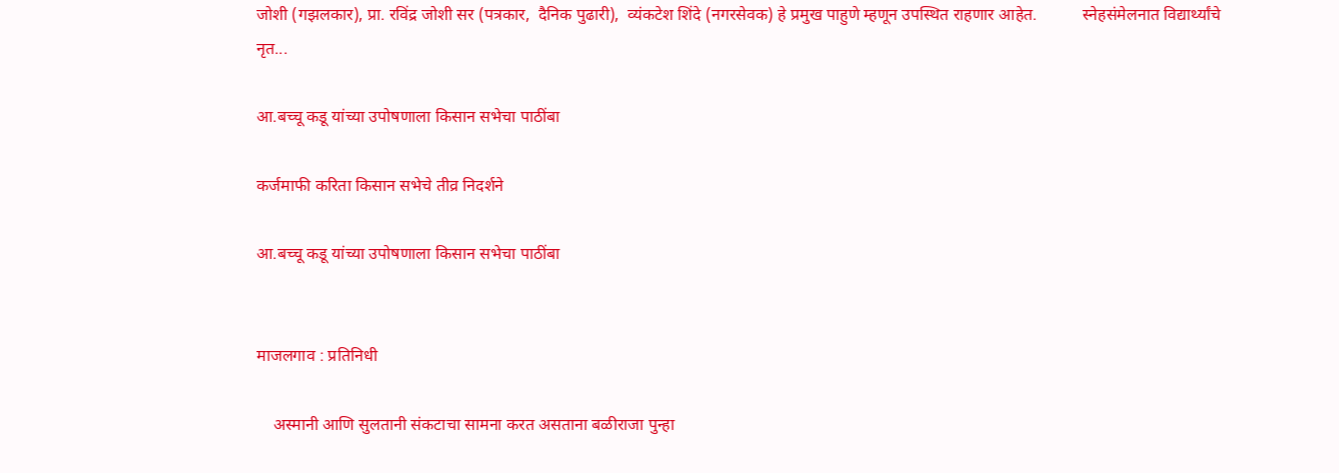जोशी (गझलकार), प्रा. रविंद्र जोशी सर (पत्रकार,  दैनिक पुढारी),  व्यंकटेश शिंदे (नगरसेवक) हे प्रमुख पाहुणे म्हणून उपस्थित राहणार आहेत.           स्नेहसंमेलनात विद्यार्थ्यांचे नृत...

आ.बच्चू कडू यांच्या उपोषणाला किसान सभेचा पाठींबा

कर्जमाफी करिता किसान सभेचे तीव्र निदर्शने

आ.बच्चू कडू यांच्या उपोषणाला किसान सभेचा पाठींबा


माजलगाव : प्रतिनिधी

    अस्मानी आणि सुलतानी संकटाचा सामना करत असताना बळीराजा पुन्हा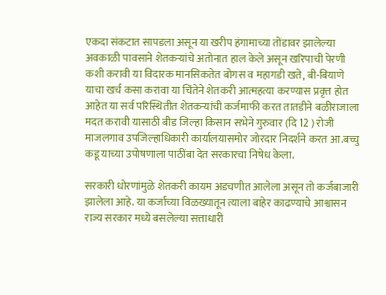एकदा संकटात सापडला असून या खरीप हंगामाच्या तोंडावर झालेल्या अवकाळी पावसाने शेतकऱ्यांचे अतोनात हाल केले असून खरिपाची पेरणी कशी करावी या विदारक मानसिकतेत बोगस व महागडी खते, बी-बियाणे याचा खर्च कसा करावा या चिंतेने शेतकरी आत्महत्या करण्यास प्रवृत्त होत आहेत या सर्व परिस्थितीत शेतकऱ्यांची कर्जमाफी करत तातडीने बळीराजाला मदत करावी यासाठी बीड जिल्हा किसान सभेने गुरुवार (दि 12 ) रोजी माजलगाव उपजिल्हाधिकारी कार्यालयासमोर जोरदार निदर्शने करत आ.बच्चु कडू याच्या उपोषणाला पाठींबा देत सरकारचा निषेध केला.

सरकारी धोरणांमुळे शेतकरी कायम अडचणीत आलेला असून तो कर्जबाजारी झालेला आहे. या कर्जाच्या विळख्यातून त्याला बाहेर काढण्याचे आश्वासन राज्य सरकार मध्ये बसलेल्या सत्ताधारी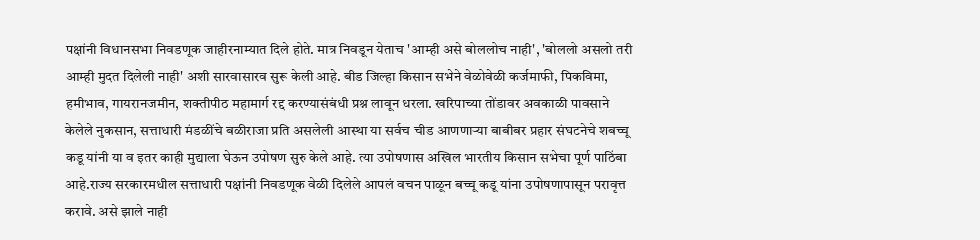पक्षांनी विधानसभा निवडणूक जाहीरनाम्यात दिले होते. मात्र निवडून येताच 'आम्ही असे बोललोच नाही', 'बोललो असलो तरी आम्ही मुदत दिलेली नाही' अशी सारवासारव सुरू केली आहे. बीड जिल्हा किसान सभेने वेळोवेळी कर्जमाफी, पिकविमा, हमीभाव, गायरानजमीन, शक्तीपीठ महामार्ग रद्द करण्यासंबंधी प्रश्न लावून धरला. खरिपाच्या तोंडावर अवकाळी पावसाने केलेले नुकसान, सत्ताधारी मंडळींचे बळीराजा प्रति असलेली आस्था या सर्वच चीड आणणाऱ्या बाबीबर प्रहार संघटनेचे शबच्चू कडू यांनी या व इतर काही मुद्याला घेऊन उपोषण सुरु केले आहे. त्या उपोषणास अखिल भारतीय किसान सभेचा पूर्ण पाठिंबा आहे.राज्य सरकारमधील सत्ताधारी पक्षांनी निवडणूक वेळी दिलेले आपलं वचन पाळून बच्चू कडू यांना उपोषणापासून परावृत्त करावे. असे झाले नाही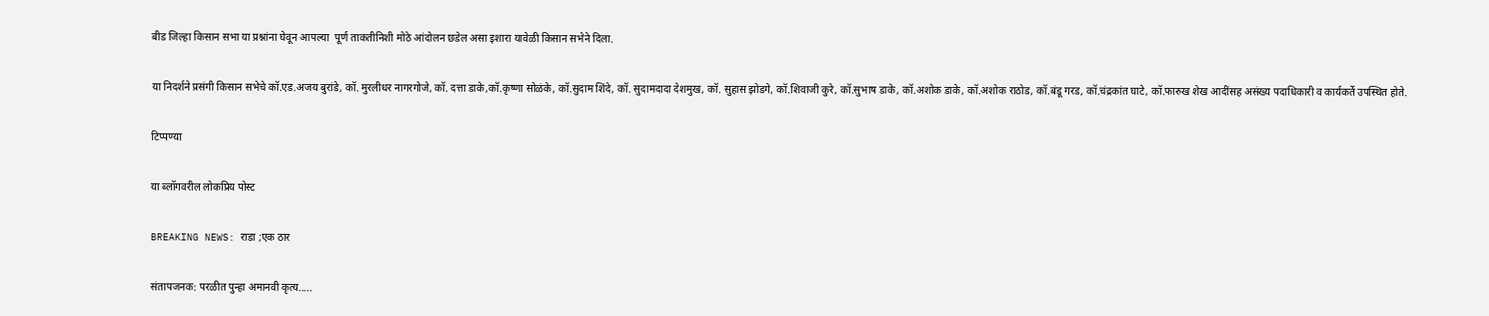बीड जिल्हा किसान सभा या प्रश्नांना घेवून आपल्या  पूर्ण ताकतीनिशी मोठे आंदोलन छडेल असा इशारा यावेळी किसान सभेने दिला.

या निदर्शने प्रसंगी किसान सभेचे कॉ.एड.अजय बुरांडे, कॉ. मुरलीधर नागरगोजे, कॉ. दत्ता डाके,कॉ.कृष्णा सोळंके, कॉ.सुदाम शिंदे, कॉ. सुदामदादा देशमुख, कॉ. सुहास झोडगे, कॉ.शिवाजी कुरे, कॉ.सुभाष डाके, कॉ.अशोक डाके, कॉ.अशोक राठोड, कॉ.बंडू गरड, कॉ.चंद्रकांत घाटे, कॉ.फारुख शेख आदींसह असंख्य पदाधिकारी व कार्यकर्ते उपस्थित होते.

टिप्पण्या

या ब्लॉगवरील लोकप्रिय पोस्ट

BREAKING NEWS: राडा ;एक ठार

संतापजनक: परळीत पुन्हा अमानवी कृत्य.....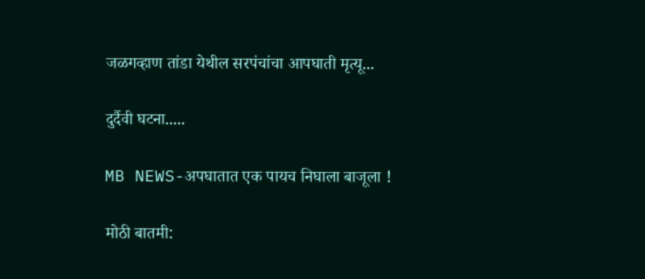जळगव्हाण तांडा येथील सरपंचांचा आपघाती मृत्यू...

दुर्दैवी घटना.....

MB NEWS-अपघातात एक पायच निघाला बाजूला !

मोठी बातमी: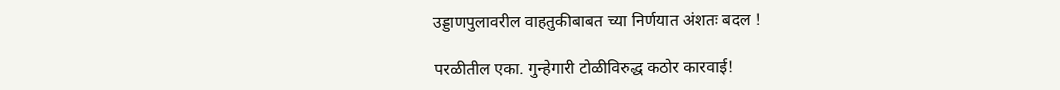उड्डाणपुलावरील वाहतुकीबाबत च्या निर्णयात अंशतः बदल !

परळीतील एका. गुन्हेगारी टोळीविरुद्ध कठोर कारवाई!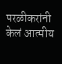परळीकरांनी केलं आत्मीय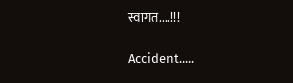स्वागत....!!!

Accident.....